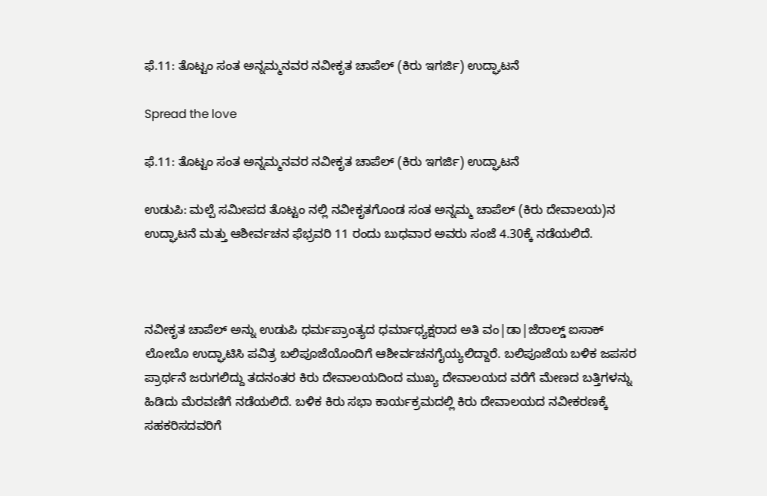ಫೆ.11: ತೊಟ್ಟಂ ಸಂತ ಅನ್ನಮ್ಮನವರ ನವೀಕೃತ ಚಾಪೆಲ್ (ಕಿರು ಇಗರ್ಜಿ) ಉದ್ಘಾಟನೆ

Spread the love

ಫೆ.11: ತೊಟ್ಟಂ ಸಂತ ಅನ್ನಮ್ಮನವರ ನವೀಕೃತ ಚಾಪೆಲ್ (ಕಿರು ಇಗರ್ಜಿ) ಉದ್ಘಾಟನೆ

ಉಡುಪಿ: ಮಲ್ಪೆ ಸಮೀಪದ ತೊಟ್ಟಂ ನಲ್ಲಿ ನವೀಕೃತಗೊಂಡ ಸಂತ ಅನ್ನಮ್ಮ ಚಾಪೆಲ್ (ಕಿರು ದೇವಾಲಯ)ನ ಉದ್ಘಾಟನೆ ಮತ್ತು ಆಶೀರ್ವಚನ ಫೆಭ್ರವರಿ 11 ರಂದು ಬುಧವಾರ ಅವರು ಸಂಜೆ 4.30ಕ್ಕೆ ನಡೆಯಲಿದೆ.



ನವೀಕೃತ ಚಾಪೆಲ್ ಅನ್ನು ಉಡುಪಿ ಧರ್ಮಪ್ರಾಂತ್ಯದ ಧರ್ಮಾಧ್ಯಕ್ಷರಾದ ಅತಿ ವಂ|ಡಾ|ಜೆರಾಲ್ಡ್ ಐಸಾಕ್ ಲೋಬೊ ಉದ್ಘಾಟಿಸಿ ಪವಿತ್ರ ಬಲಿಪೂಜೆಯೊಂದಿಗೆ ಆಶೀರ್ವಚನಗೈಯ್ಯಲಿದ್ದಾರೆ. ಬಲಿಪೂಜೆಯ ಬಳಿಕ ಜಪಸರ ಪ್ರಾರ್ಥನೆ ಜರುಗಲಿದ್ದು ತದನಂತರ ಕಿರು ದೇವಾಲಯದಿಂದ ಮುಖ್ಯ ದೇವಾಲಯದ ವರೆಗೆ ಮೇಣದ ಬತ್ತಿಗಳನ್ನು ಹಿಡಿದು ಮೆರವಣಿಗೆ ನಡೆಯಲಿದೆ. ಬಳಿಕ ಕಿರು ಸಭಾ ಕಾರ್ಯಕ್ರಮದಲ್ಲಿ ಕಿರು ದೇವಾಲಯದ ನವೀಕರಣಕ್ಕೆ ಸಹಕರಿಸದವರಿಗೆ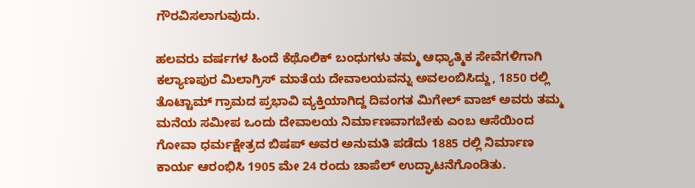ಗೌರವಿಸಲಾಗುವುದು.

ಹಲವರು ವರ್ಷಗಳ ಹಿಂದೆ ಕೆಥೊಲಿಕ್ ಬಂಧುಗಳು ತಮ್ಮ ಆಧ್ಯಾತ್ಮಿಕ ಸೇವೆಗಳಿಗಾಗಿ ಕಲ್ಯಾಣಪುರ ಮಿಲಾಗ್ರಿಸ್ ಮಾತೆಯ ದೇವಾಲಯವನ್ನು ಅವಲಂಬಿಸಿದ್ದು, 1850 ರಲ್ಲಿ ತೊಟ್ಟಾಮ್ ಗ್ರಾಮದ ಪ್ರಭಾವಿ ವ್ಯಕ್ತಿಯಾಗಿದ್ದ ದಿವಂಗತ ಮಿಗೇಲ್ ವಾಜ್ ಅವರು ತಮ್ಮ ಮನೆಯ ಸಮೀಪ ಒಂದು ದೇವಾಲಯ ನಿರ್ಮಾಣವಾಗಬೇಕು ಎಂಬ ಆಸೆಯಿಂದ ಗೋವಾ ಧರ್ಮಕ್ಷೇತ್ರದ ಬಿಷಪ್ ಅವರ ಅನುಮತಿ ಪಡೆದು 1885 ರಲ್ಲಿ ನಿರ್ಮಾಣ ಕಾರ್ಯ ಆರಂಭಿಸಿ 1905 ಮೇ 24 ರಂದು ಚಾಪೆಲ್ ಉದ್ಘಾಟನೆಗೊಂಡಿತು.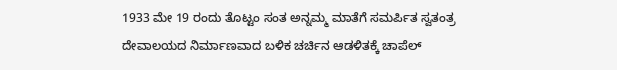1933 ಮೇ 19 ರಂದು ತೊಟ್ಟಂ ಸಂತ ಅನ್ನಮ್ಮ ಮಾತೆಗೆ ಸಮರ್ಪಿತ ಸ್ವತಂತ್ರ ದೇವಾಲಯದ ನಿರ್ಮಾಣವಾದ ಬಳಿಕ ಚರ್ಚಿನ ಆಡಳಿತಕ್ಕೆ ಚಾಪೆಲ್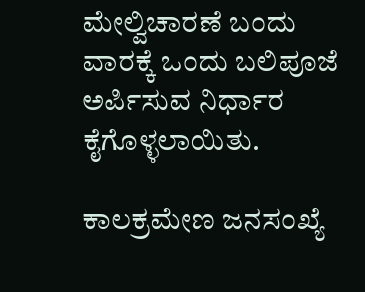ಮೇಲ್ವಿಚಾರಣೆ ಬಂದು ವಾರಕ್ಕೆ ಒಂದು ಬಲಿಪೂಜೆ ಅರ್ಪಿಸುವ ನಿರ್ಧಾರ ಕೈಗೊಳ್ಳಲಾಯಿತು.

ಕಾಲಕ್ರಮೇಣ ಜನಸಂಖ್ಯೆ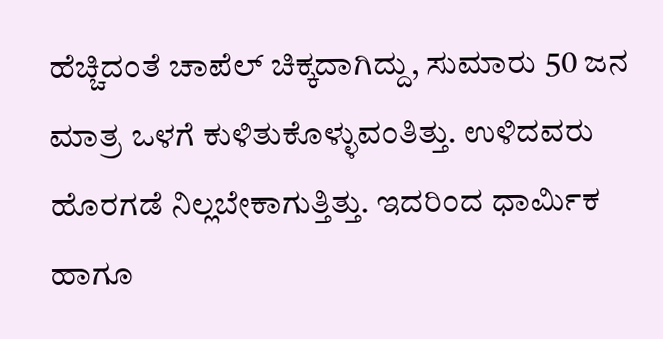ಹೆಚ್ಚಿದಂತೆ ಚಾಪೆಲ್ ಚಿಕ್ಕದಾಗಿದ್ದು, ಸುಮಾರು 50 ಜನ ಮಾತ್ರ ಒಳಗೆ ಕುಳಿತುಕೊಳ್ಳುವಂತಿತ್ತು. ಉಳಿದವರು ಹೊರಗಡೆ ನಿಲ್ಲಬೇಕಾಗುತ್ತಿತ್ತು. ಇದರಿಂದ ಧಾರ್ಮಿಕ ಹಾಗೂ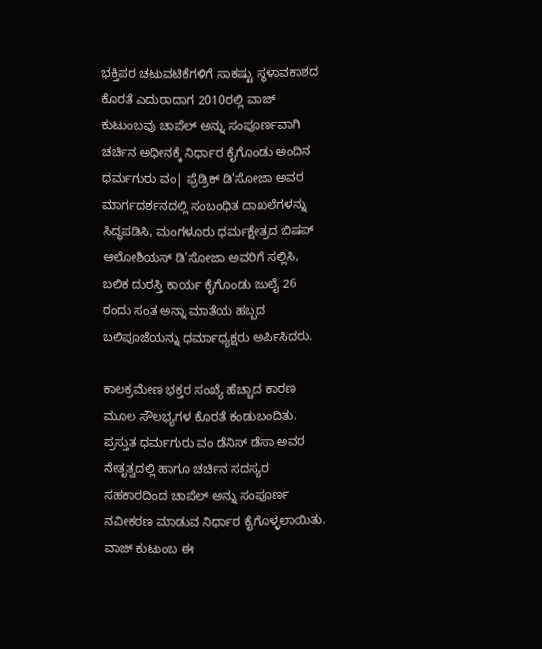ಭಕ್ತಿಪರ ಚಟುವಟಿಕೆಗಳಿಗೆ ಸಾಕಷ್ಟು ಸ್ಥಳಾವಕಾಶದ ಕೊರತೆ ಎದುರಾದಾಗ 2010ರಲ್ಲಿ ವಾಜ್ ಕುಟುಂಬವು ಚಾಪೆಲ್ ಅನ್ನು ಸಂಪೂರ್ಣವಾಗಿ ಚರ್ಚಿನ ಅಧೀನಕ್ಕೆ ನಿರ್ಧಾರ ಕೈಗೊಂಡು ಅಂದಿನ ಧರ್ಮಗುರು ವಂ| ಫ್ರೆಡ್ರಿಕ್ ಡಿ’ಸೋಜಾ ಅವರ ಮಾರ್ಗದರ್ಶನದಲ್ಲಿ ಸಂಬಂಧಿತ ದಾಖಲೆಗಳನ್ನು ಸಿದ್ಧಪಡಿಸಿ, ಮಂಗಳೂರು ಧರ್ಮಕ್ಷೇತ್ರದ ಬಿಷಪ್ ಆಲೋಶಿಯಸ್ ಡಿ’ಸೋಜಾ ಅವರಿಗೆ ಸಲ್ಲಿಸಿ, ಬಲಿಕ ದುರಸ್ತಿ ಕಾರ್ಯ ಕೈಗೊಂಡು ಜುಲೈ 26 ರಂದು ಸಂತ ಅನ್ನಾ ಮಾತೆಯ ಹಬ್ಬದ ಬಲಿಪೂಜೆಯನ್ನು ಧರ್ಮಾಧ್ಯಕ್ಷರು ಅರ್ಪಿಸಿದರು.

ಕಾಲಕ್ರಮೇಣ ಭಕ್ತರ ಸಂಖ್ಯೆ ಹೆಚ್ಚಾದ ಕಾರಣ ಮೂಲ ಸೌಲಭ್ಯಗಳ ಕೊರತೆ ಕಂಡುಬಂದಿತು. ಪ್ರಸ್ತುತ ಧರ್ಮಗುರು ವಂ ಡೆನಿಸ್ ಡೆಸಾ ಅವರ ನೇತೃತ್ವದಲ್ಲಿ ಹಾಗೂ ಚರ್ಚಿನ ಸದಸ್ಯರ ಸಹಕಾರದಿಂದ ಚಾಪೆಲ್ ಅನ್ನು ಸಂಪೂರ್ಣ ನವೀಕರಣ ಮಾಡುವ ನಿರ್ಧಾರ ಕೈಗೊಳ್ಳಲಾಯಿತು. ವಾಜ್ ಕುಟುಂಬ ಈ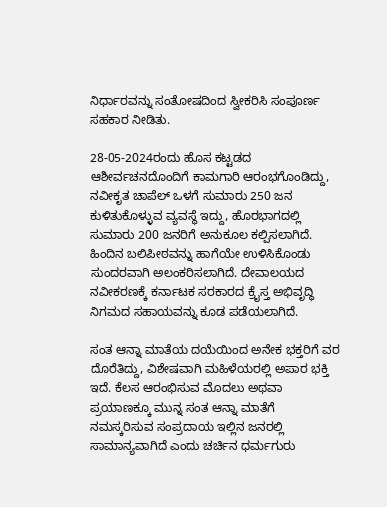ನಿರ್ಧಾರವನ್ನು ಸಂತೋಷದಿಂದ ಸ್ವೀಕರಿಸಿ ಸಂಪೂರ್ಣ ಸಹಕಾರ ನೀಡಿತು.

28-05-2024ರಂದು ಹೊಸ ಕಟ್ಟಡದ ಆಶೀರ್ವಚನದೊಂದಿಗೆ ಕಾಮಗಾರಿ ಆರಂಭಗೊಂಡಿದ್ದು, ನವೀಕೃತ ಚಾಪೆಲ್ ಒಳಗೆ ಸುಮಾರು 250 ಜನ ಕುಳಿತುಕೊಳ್ಳುವ ವ್ಯವಸ್ಥೆ ಇದ್ದು, ಹೊರಭಾಗದಲ್ಲಿ ಸುಮಾರು 200 ಜನರಿಗೆ ಅನುಕೂಲ ಕಲ್ಪಿಸಲಾಗಿದೆ. ಹಿಂದಿನ ಬಲಿಪೀಠವನ್ನು ಹಾಗೆಯೇ ಉಳಿಸಿಕೊಂಡು ಸುಂದರವಾಗಿ ಅಲಂಕರಿಸಲಾಗಿದೆ. ದೇವಾಲಯದ ನವೀಕರಣಕ್ಕೆ ಕರ್ನಾಟಕ ಸರಕಾರದ ಕ್ರೈಸ್ತ ಅಭಿವೃದ್ಧಿ ನಿಗಮದ ಸಹಾಯವನ್ನು ಕೂಡ ಪಡೆಯಲಾಗಿದೆ.

ಸಂತ ಆನ್ನಾ ಮಾತೆಯ ದಯೆಯಿಂದ ಅನೇಕ ಭಕ್ತರಿಗೆ ವರ ದೊರೆತಿದ್ದು, ವಿಶೇಷವಾಗಿ ಮಹಿಳೆಯರಲ್ಲಿ ಅಪಾರ ಭಕ್ತಿ ಇದೆ. ಕೆಲಸ ಆರಂಭಿಸುವ ಮೊದಲು ಅಥವಾ ಪ್ರಯಾಣಕ್ಕೂ ಮುನ್ನ ಸಂತ ಆನ್ನಾ ಮಾತೆಗೆ ನಮಸ್ಕರಿಸುವ ಸಂಪ್ರದಾಯ ಇಲ್ಲಿನ ಜನರಲ್ಲಿ ಸಾಮಾನ್ಯವಾಗಿದೆ ಎಂದು ಚರ್ಚಿನ ಧರ್ಮಗುರು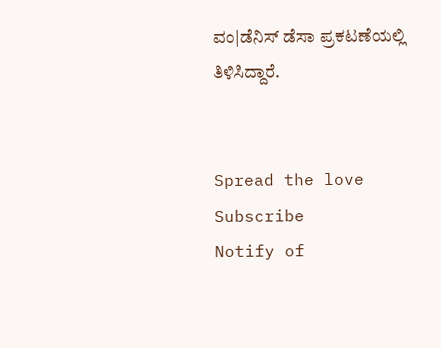ವಂ|ಡೆನಿಸ್ ಡೆಸಾ ಪ್ರಕಟಣೆಯಲ್ಲಿ ತಿಳಿಸಿದ್ದಾರೆ.


Spread the love
Subscribe
Notify of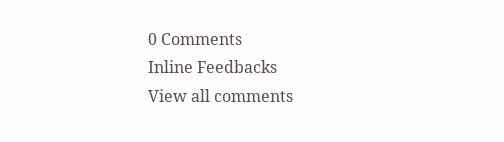0 Comments
Inline Feedbacks
View all comments